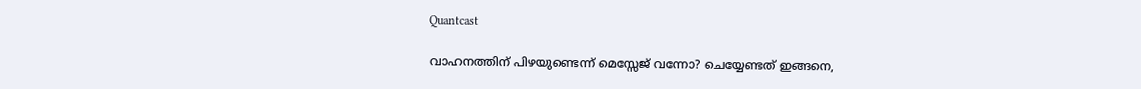Quantcast

വാഹനത്തിന് പിഴയുണ്ടെന്ന് മെസ്സേജ് വന്നോ? ചെയ്യേണ്ടത് ഇങ്ങനെ,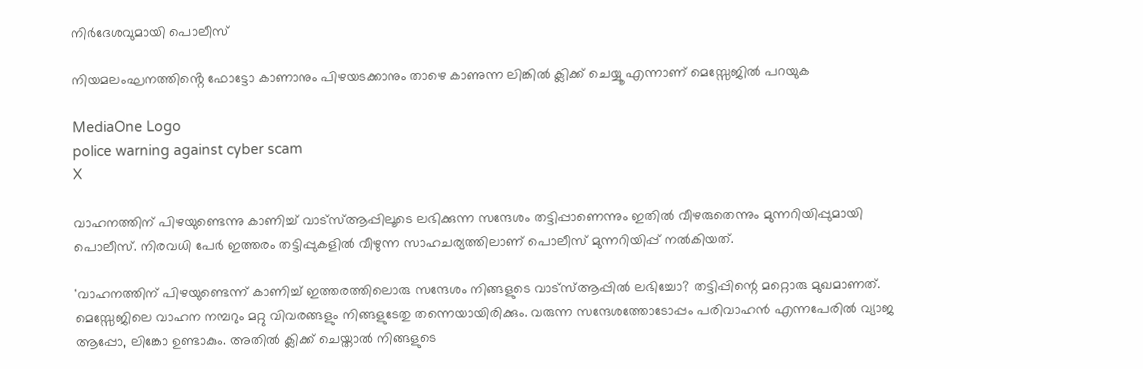നിർദേശവുമായി പൊലീസ്

നിയമലംഘനത്തിൻ്റെ ഫോട്ടോ കാണാനും പിഴയടക്കാനും താഴെ കാണുന്ന ലിങ്കില്‍ ക്ലിക്ക് ചെയ്യൂ എന്നാണ് മെസ്സേജില്‍ പറയുക

MediaOne Logo
police warning against cyber scam
X

വാഹനത്തിന് പിഴയുണ്ടെന്നു കാണിച്ച് വാട്‌സ്ആപ്പിലൂടെ ലഭിക്കുന്ന സന്ദേശം തട്ടിപ്പാണെന്നും ഇതില്‍ വീഴരുതെന്നും മുന്നറിയിപ്പുമായി പൊലീസ്. നിരവധി പേര്‍ ഇത്തരം തട്ടിപ്പുകളില്‍ വീഴുന്ന സാഹചര്യത്തിലാണ് പൊലീസ് മുന്നറിയിപ്പ് നല്‍കിയത്.

'വാഹനത്തിന് പിഴയുണ്ടെന്ന് കാണിച്ച് ഇത്തരത്തിലൊരു സന്ദേശം നിങ്ങളുടെ വാട്‌സ്ആപ്പില്‍ ലഭിച്ചോ? തട്ടിപ്പിന്റെ മറ്റൊരു മുഖമാണത്. മെസ്സേജിലെ വാഹന നമ്പറും മറ്റു വിവരങ്ങളും നിങ്ങളുടേതു തന്നെയായിരിക്കും. വരുന്ന സന്ദേശത്തോടോപ്പം പരിവാഹന്‍ എന്നപേരില്‍ വ്യാജ ആപ്പോ, ലിങ്കോ ഉണ്ടാകും. അതില്‍ ക്ലിക്ക് ചെയ്താല്‍ നിങ്ങളുടെ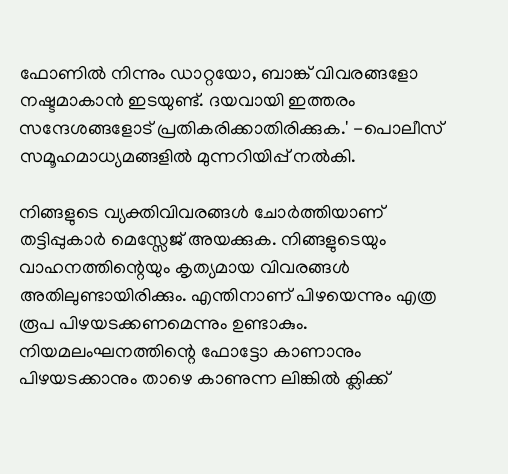ഫോണില്‍ നിന്നും ഡാറ്റയോ, ബാങ്ക് വിവരങ്ങളോ നഷ്ടമാകാന്‍ ഇടയുണ്ട്. ദയവായി ഇത്തരം സന്ദേശങ്ങളോട് പ്രതികരിക്കാതിരിക്കുക.' -പൊലീസ് സമൂഹമാധ്യമങ്ങളില്‍ മുന്നറിയിപ്പ് നല്‍കി.

നിങ്ങളുടെ വ്യക്തിവിവരങ്ങള്‍ ചോര്‍ത്തിയാണ് തട്ടിപ്പുകാര്‍ മെസ്സേജ് അയക്കുക. നിങ്ങളുടെയും വാഹനത്തിന്റെയും കൃത്യമായ വിവരങ്ങള്‍ അതിലുണ്ടായിരിക്കും. എന്തിനാണ് പിഴയെന്നും എത്ര രൂപ പിഴയടക്കണമെന്നും ഉണ്ടാകും. നിയമലംഘനത്തിന്റെ ഫോട്ടോ കാണാനും പിഴയടക്കാനും താഴെ കാണുന്ന ലിങ്കില്‍ ക്ലിക്ക്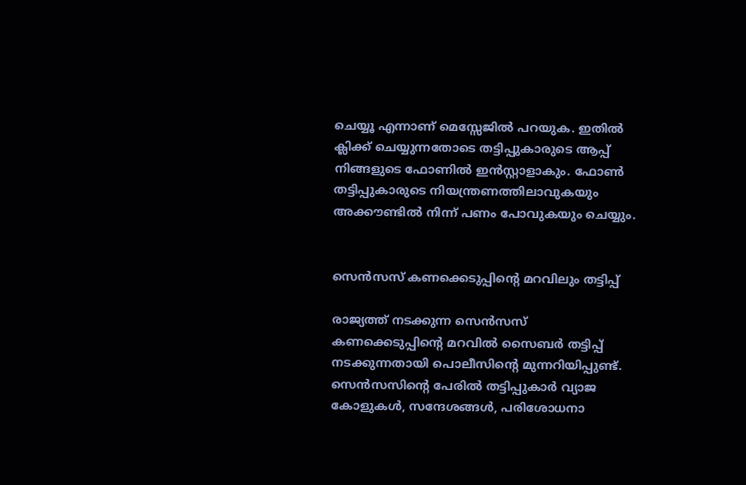ചെയ്യൂ എന്നാണ് മെസ്സേജില്‍ പറയുക. ഇതില്‍ ക്ലിക്ക് ചെയ്യുന്നതോടെ തട്ടിപ്പുകാരുടെ ആപ്പ് നിങ്ങളുടെ ഫോണില്‍ ഇന്‍സ്റ്റാളാകും. ഫോണ്‍ തട്ടിപ്പുകാരുടെ നിയന്ത്രണത്തിലാവുകയും അക്കൗണ്ടില്‍ നിന്ന് പണം പോവുകയും ചെയ്യും.


സെന്‍സസ് കണക്കെടുപ്പിൻ്റെ മറവിലും തട്ടിപ്പ്

രാജ്യത്ത് നടക്കുന്ന സെന്‍സസ് കണക്കെടുപ്പിന്റെ മറവില്‍ സൈബര്‍ തട്ടിപ്പ് നടക്കുന്നതായി പൊലീസിന്റെ മുന്നറിയിപ്പുണ്ട്. സെന്‍സസിന്റെ പേരില്‍ തട്ടിപ്പുകാര്‍ വ്യാജ കോളുകള്‍, സന്ദേശങ്ങള്‍, പരിശോധനാ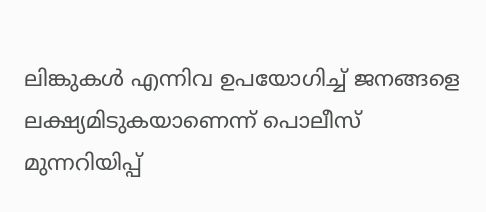ലിങ്കുകള്‍ എന്നിവ ഉപയോഗിച്ച് ജനങ്ങളെ ലക്ഷ്യമിടുകയാണെന്ന് പൊലീസ് മുന്നറിയിപ്പ്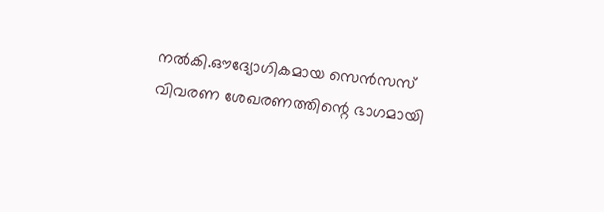നല്‍കി.ഔദ്യോഗികമായ സെന്‍സസ് വിവരണ ശേഖരണത്തിന്റെ ഭാഗമായി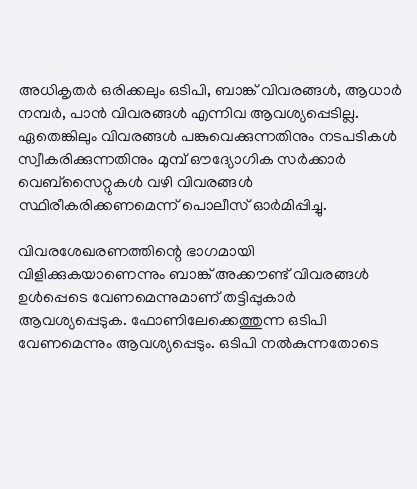അധികൃതര്‍ ഒരിക്കലും ഒടിപി, ബാങ്ക് വിവരങ്ങള്‍, ആധാര്‍ നമ്പര്‍, പാന്‍ വിവരങ്ങള്‍ എന്നിവ ആവശ്യപ്പെടില്ല. ഏതെങ്കിലും വിവരങ്ങള്‍ പങ്കുവെക്കുന്നതിനും നടപടികള്‍ സ്വീകരിക്കുന്നതിനും മുമ്പ് ഔദ്യോഗിക സര്‍ക്കാര്‍ വെബ്സൈറ്റുകള്‍ വഴി വിവരങ്ങള്‍ സ്ഥിരീകരിക്കണമെന്ന് പൊലീസ് ഓര്‍മിപ്പിച്ചു.

വിവരശേഖരണത്തിന്റെ ഭാഗമായി വിളിക്കുകയാണെന്നും ബാങ്ക് അക്കൗണ്ട് വിവരങ്ങള്‍ ഉള്‍പ്പെടെ വേണമെന്നുമാണ് തട്ടിപ്പുകാര്‍ ആവശ്യപ്പെടുക. ഫോണിലേക്കെത്തുന്ന ഒടിപി വേണമെന്നും ആവശ്യപ്പെടും. ഒടിപി നല്‍കുന്നതോടെ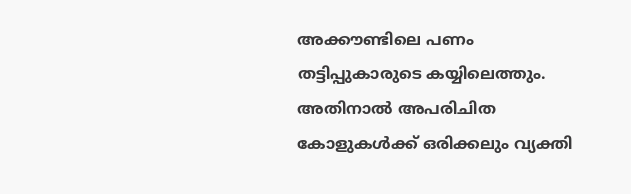അക്കൗണ്ടിലെ പണം തട്ടിപ്പുകാരുടെ കയ്യിലെത്തും. അതിനാല്‍ അപരിചിത കോളുകള്‍ക്ക് ഒരിക്കലും വ്യക്തി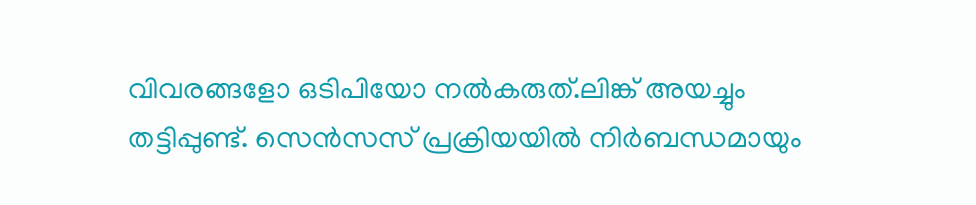വിവരങ്ങളോ ഒടിപിയോ നല്‍കരുത്.ലിങ്ക് അയച്ചും തട്ടിപ്പുണ്ട്. സെന്‍സസ് പ്രക്രിയയില്‍ നിര്‍ബന്ധമായും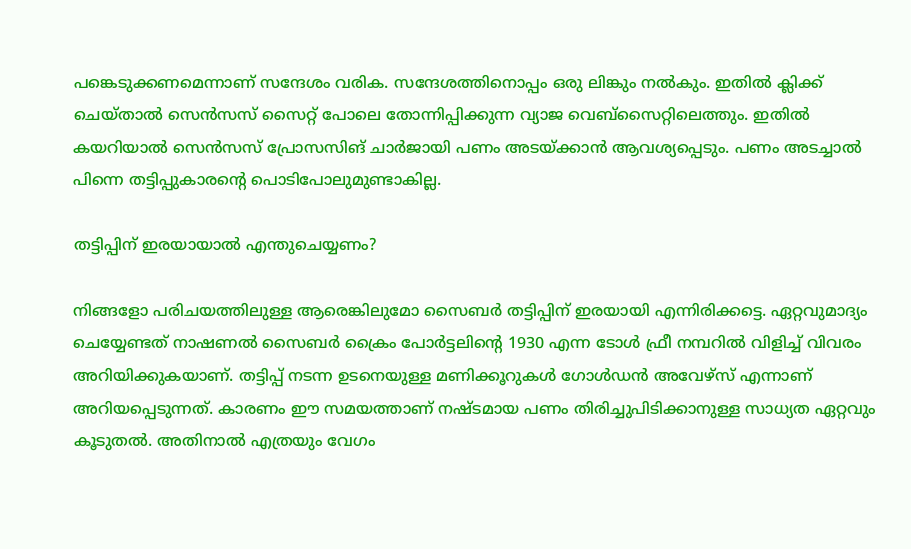പങ്കെടുക്കണമെന്നാണ് സന്ദേശം വരിക. സന്ദേശത്തിനൊപ്പം ഒരു ലിങ്കും നല്‍കും. ഇതില്‍ ക്ലിക്ക് ചെയ്താല്‍ സെന്‍സസ് സൈറ്റ് പോലെ തോന്നിപ്പിക്കുന്ന വ്യാജ വെബ്‌സൈറ്റിലെത്തും. ഇതില്‍ കയറിയാല്‍ സെന്‍സസ് പ്രോസസിങ് ചാര്‍ജായി പണം അടയ്ക്കാന്‍ ആവശ്യപ്പെടും. പണം അടച്ചാല്‍ പിന്നെ തട്ടിപ്പുകാരന്റെ പൊടിപോലുമുണ്ടാകില്ല.

തട്ടിപ്പിന് ഇരയായാല്‍ എന്തുചെയ്യണം?

നിങ്ങളോ പരിചയത്തിലുള്ള ആരെങ്കിലുമോ സൈബര്‍ തട്ടിപ്പിന് ഇരയായി എന്നിരിക്കട്ടെ. ഏറ്റവുമാദ്യം ചെയ്യേണ്ടത് നാഷണല്‍ സൈബര്‍ ക്രൈം പോര്‍ട്ടലിന്റെ 1930 എന്ന ടോള്‍ ഫ്രീ നമ്പറില്‍ വിളിച്ച് വിവരം അറിയിക്കുകയാണ്. തട്ടിപ്പ് നടന്ന ഉടനെയുള്ള മണിക്കൂറുകള്‍ ഗോള്‍ഡന്‍ അവേഴ്സ് എന്നാണ് അറിയപ്പെടുന്നത്. കാരണം ഈ സമയത്താണ് നഷ്ടമായ പണം തിരിച്ചുപിടിക്കാനുള്ള സാധ്യത ഏറ്റവും കൂടുതല്‍. അതിനാല്‍ എത്രയും വേഗം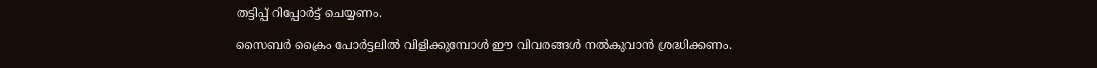തട്ടിപ്പ് റിപ്പോര്‍ട്ട് ചെയ്യണം.

സൈബര്‍ ക്രൈം പോര്‍ട്ടലില്‍ വിളിക്കുമ്പോള്‍ ഈ വിവരങ്ങള്‍ നല്‍കുവാന്‍ ശ്രദ്ധിക്കണം.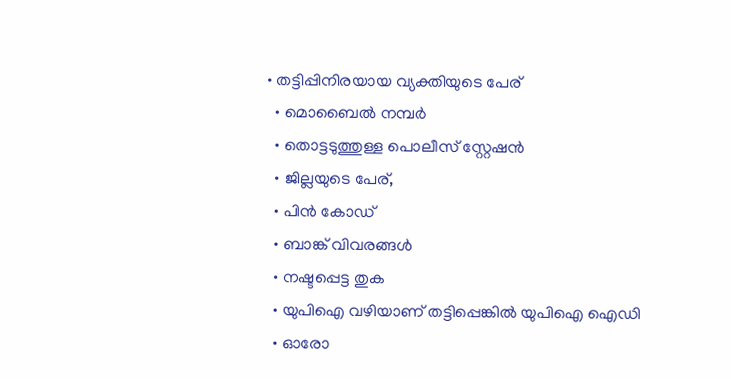• തട്ടിപ്പിനിരയായ വ്യക്തിയുടെ പേര്
  • മൊബൈല്‍ നമ്പര്‍
  • തൊട്ടടുത്തുള്ള പൊലീസ് സ്റ്റേഷന്‍
  • ജില്ലയുടെ പേര്,
  • പിന്‍ കോഡ്
  • ബാങ്ക് വിവരങ്ങള്‍
  • നഷ്ടപ്പെട്ട തുക
  • യുപിഐ വഴിയാണ് തട്ടിപ്പെങ്കില്‍ യുപിഐ ഐഡി
  • ഓരോ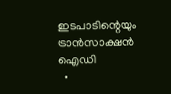ഇടപാടിന്റെയും ട്രാന്‍സാക്ഷന്‍ ഐഡി
  •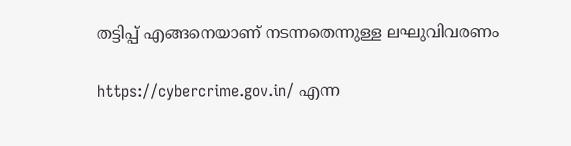തട്ടിപ്പ് എങ്ങനെയാണ് നടന്നതെന്നുള്ള ലഘുവിവരണം

https://cybercrime.gov.in/ എന്ന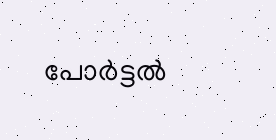പോര്‍ട്ടല്‍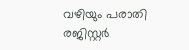വഴിയും പരാതി രജിസ്റ്റര്‍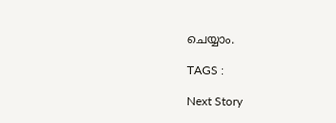ചെയ്യാം.

TAGS :

Next Story